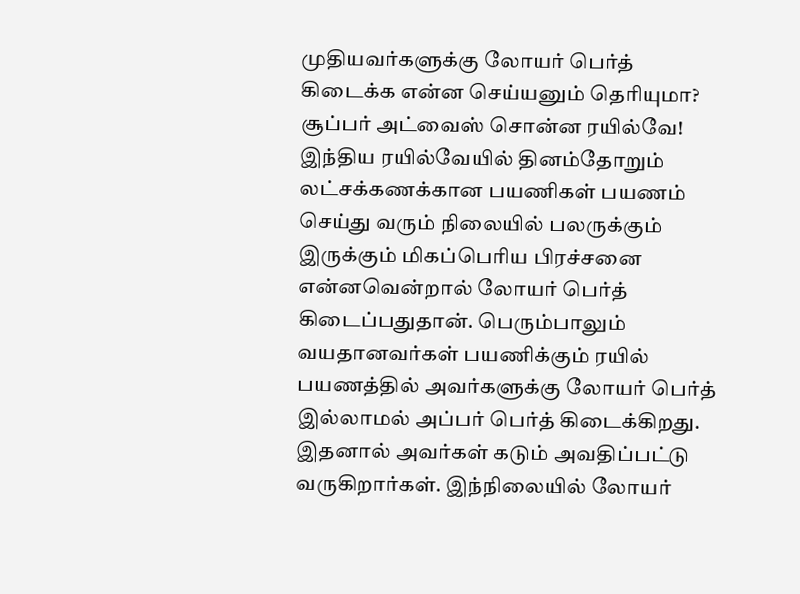முதியவர்களுக்கு லோயர் பெர்த் கிடைக்க என்ன செய்யனும் தெரியுமா? சூப்பர் அட்வைஸ் சொன்ன ரயில்வே!
இந்திய ரயில்வேயில் தினம்தோறும் லட்சக்கணக்கான பயணிகள் பயணம் செய்து வரும் நிலையில் பலருக்கும் இருக்கும் மிகப்பெரிய பிரச்சனை என்னவென்றால் லோயர் பெர்த் கிடைப்பதுதான். பெரும்பாலும் வயதானவர்கள் பயணிக்கும் ரயில் பயணத்தில் அவர்களுக்கு லோயர் பெர்த் இல்லாமல் அப்பர் பெர்த் கிடைக்கிறது. இதனால் அவர்கள் கடும் அவதிப்பட்டு வருகிறார்கள். இந்நிலையில் லோயர்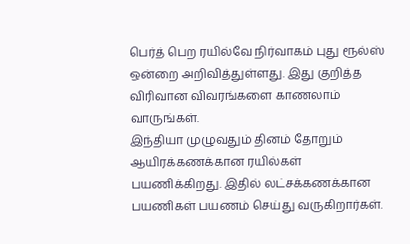பெர்த் பெற ரயில்வே நிர்வாகம் புது ரூல்ஸ் ஒன்றை அறிவித்துள்ளது. இது குறித்த விரிவான விவரங்களை காணலாம் வாருங்கள்.
இந்தியா முழுவதும் தினம் தோறும் ஆயிரக்கணக்கான ரயில்கள் பயணிக்கிறது. இதில் லட்சக்கணக்கான பயணிகள் பயணம் செய்து வருகிறார்கள்.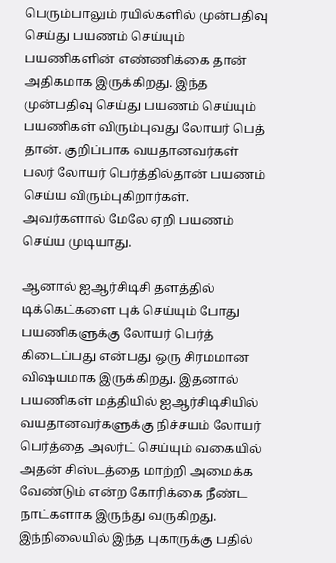பெரும்பாலும் ரயில்களில் முன்பதிவு செய்து பயணம் செய்யும் பயணிகளின் எண்ணிக்கை தான் அதிகமாக இருக்கிறது. இந்த முன்பதிவு செய்து பயணம் செய்யும் பயணிகள் விரும்புவது லோயர் பெத் தான். குறிப்பாக வயதானவர்கள் பலர் லோயர் பெர்த்தில்தான் பயணம் செய்ய விரும்புகிறார்கள். அவர்களால் மேலே ஏறி பயணம் செய்ய முடியாது.

ஆனால் ஐஆர்சிடிசி தளத்தில் டிக்கெட்களை புக் செய்யும் போது பயணிகளுக்கு லோயர் பெர்த் கிடைப்பது என்பது ஒரு சிரமமான விஷயமாக இருக்கிறது. இதனால் பயணிகள் மத்தியில் ஐஆர்சிடிசியில் வயதானவர்களுக்கு நிச்சயம் லோயர் பெர்த்தை அலர்ட் செய்யும் வகையில் அதன் சிஸ்டத்தை மாற்றி அமைக்க வேண்டும் என்ற கோரிக்கை நீண்ட நாட்களாக இருந்து வருகிறது.
இந்நிலையில் இந்த புகாருக்கு பதில்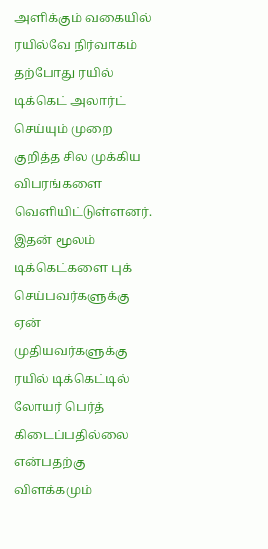அளிக்கும் வகையில் ரயில்வே நிர்வாகம் தற்போது ரயில் டிக்கெட் அலார்ட் செய்யும் முறை குறித்த சில முக்கிய விபரங்களை வெளியிட்டுள்ளனர். இதன் மூலம் டிக்கெட்களை புக் செய்பவர்களுக்கு ஏன் முதியவர்களுக்கு ரயில் டிக்கெட்டில் லோயர் பெர்த் கிடைப்பதில்லை என்பதற்கு விளக்கமும்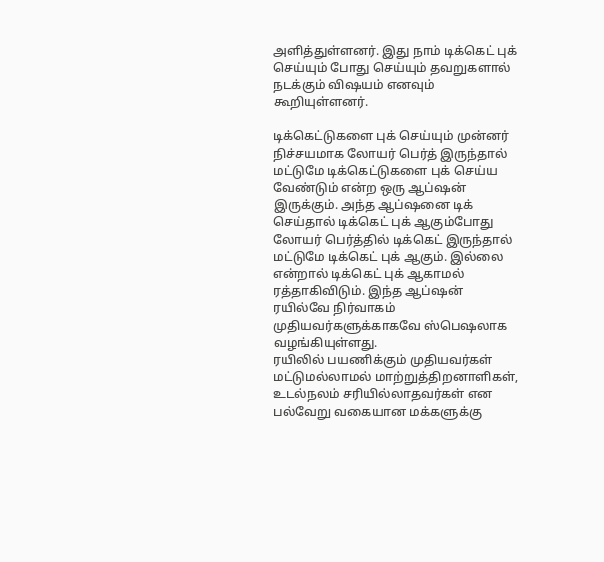அளித்துள்ளனர். இது நாம் டிக்கெட் புக் செய்யும் போது செய்யும் தவறுகளால் நடக்கும் விஷயம் எனவும் கூறியுள்ளனர்.

டிக்கெட்டுகளை புக் செய்யும் முன்னர் நிச்சயமாக லோயர் பெர்த் இருந்தால் மட்டுமே டிக்கெட்டுகளை புக் செய்ய வேண்டும் என்ற ஒரு ஆப்ஷன் இருக்கும். அந்த ஆப்ஷனை டிக் செய்தால் டிக்கெட் புக் ஆகும்போது லோயர் பெர்த்தில் டிக்கெட் இருந்தால் மட்டுமே டிக்கெட் புக் ஆகும். இல்லை என்றால் டிக்கெட் புக் ஆகாமல் ரத்தாகிவிடும். இந்த ஆப்ஷன் ரயில்வே நிர்வாகம் முதியவர்களுக்காகவே ஸ்பெஷலாக வழங்கியுள்ளது.
ரயிலில் பயணிக்கும் முதியவர்கள் மட்டுமல்லாமல் மாற்றுத்திறனாளிகள், உடல்நலம் சரியில்லாதவர்கள் என பல்வேறு வகையான மக்களுக்கு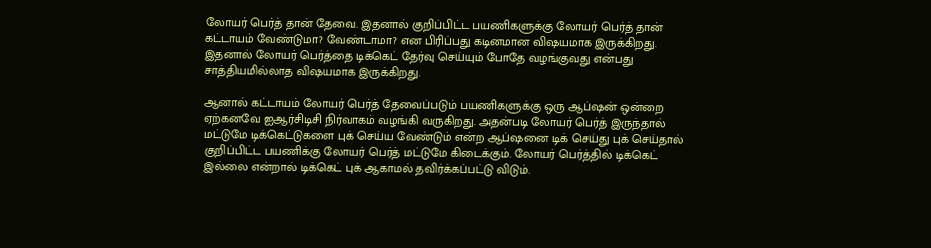லோயர் பெர்த் தான் தேவை. இதனால் குறிப்பிட்ட பயணிகளுக்கு லோயர் பெர்த் தான் கட்டாயம் வேண்டுமா? வேண்டாமா? என பிரிப்பது கடினமான விஷயமாக இருக்கிறது. இதனால் லோயர் பெர்த்தை டிக்கெட் தேர்வு செய்யும் போதே வழங்குவது என்பது சாத்தியமில்லாத விஷயமாக இருக்கிறது.

ஆனால் கட்டாயம் லோயர் பெர்த் தேவைப்படும் பயணிகளுக்கு ஒரு ஆப்ஷன் ஒன்றை ஏற்கனவே ஐஆர்சிடிசி நிர்வாகம் வழங்கி வருகிறது. அதன்படி லோயர் பெர்த் இருந்தால் மட்டுமே டிக்கெட்டுகளை புக் செய்ய வேண்டும் என்ற ஆப்ஷனை டிக் செய்து புக் செய்தால் குறிப்பிட்ட பயணிக்கு லோயர் பெர்த் மட்டுமே கிடைக்கும். லோயர் பெர்த்தில் டிக்கெட் இல்லை என்றால் டிக்கெட் புக் ஆகாமல் தவிர்க்கப்பட்டு விடும்.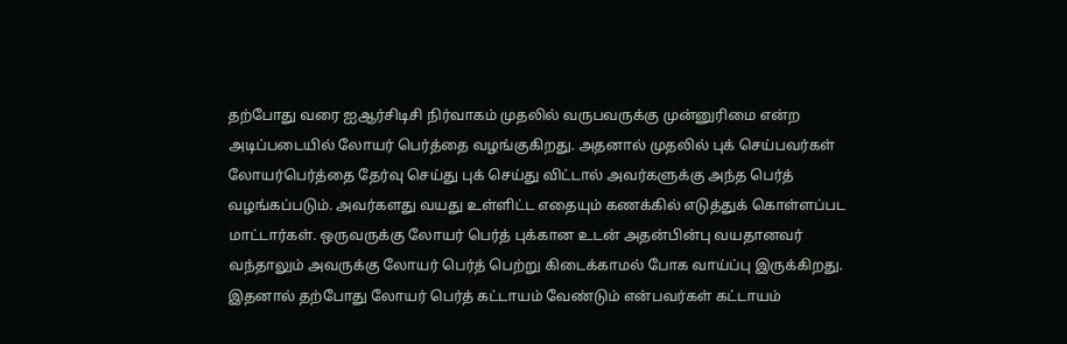தற்போது வரை ஐஆர்சிடிசி நிர்வாகம் முதலில் வருபவருக்கு முன்னுரிமை என்ற அடிப்படையில் லோயர் பெர்த்தை வழங்குகிறது. அதனால் முதலில் புக் செய்பவர்கள் லோயர்பெர்த்தை தேர்வு செய்து புக் செய்து விட்டால் அவர்களுக்கு அந்த பெர்த் வழங்கப்படும். அவர்களது வயது உள்ளிட்ட எதையும் கணக்கில் எடுத்துக் கொள்ளப்பட மாட்டார்கள். ஒருவருக்கு லோயர் பெர்த் புக்கான உடன் அதன்பின்பு வயதானவர் வந்தாலும் அவருக்கு லோயர் பெர்த் பெற்று கிடைக்காமல் போக வாய்ப்பு இருக்கிறது.
இதனால் தற்போது லோயர் பெர்த் கட்டாயம் வேண்டும் என்பவர்கள் கட்டாயம்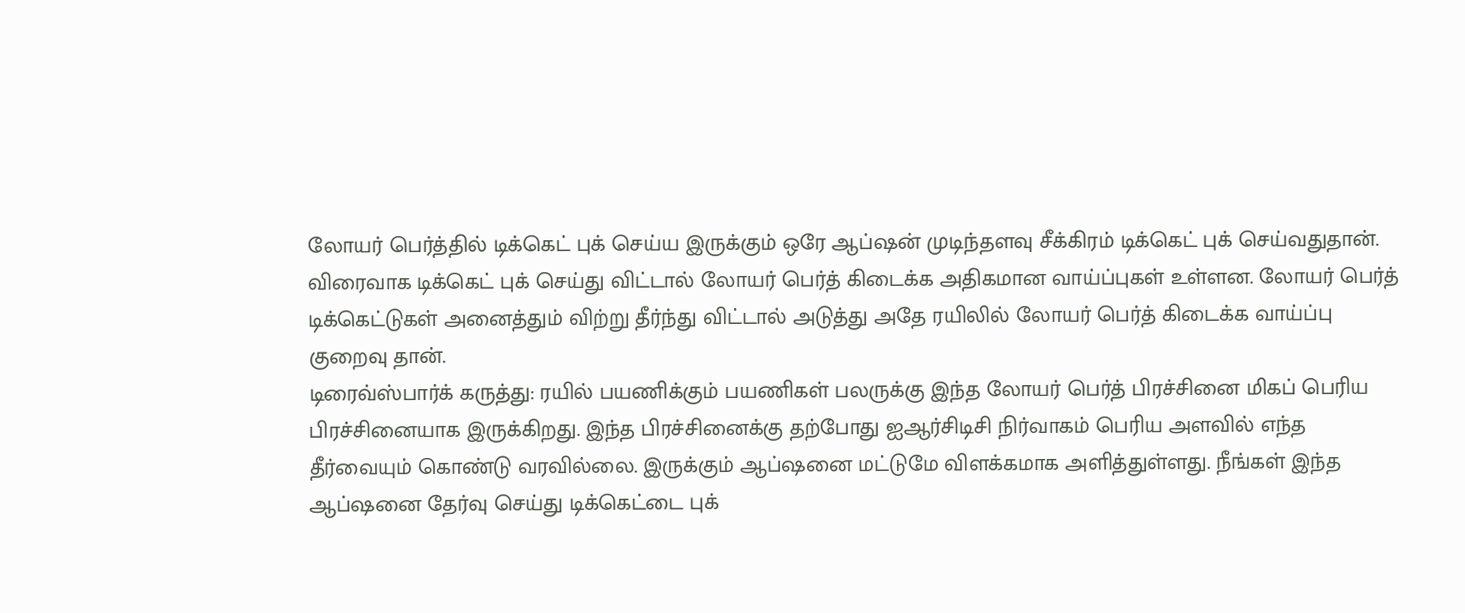லோயர் பெர்த்தில் டிக்கெட் புக் செய்ய இருக்கும் ஒரே ஆப்ஷன் முடிந்தளவு சீக்கிரம் டிக்கெட் புக் செய்வதுதான். விரைவாக டிக்கெட் புக் செய்து விட்டால் லோயர் பெர்த் கிடைக்க அதிகமான வாய்ப்புகள் உள்ளன. லோயர் பெர்த் டிக்கெட்டுகள் அனைத்தும் விற்று தீர்ந்து விட்டால் அடுத்து அதே ரயிலில் லோயர் பெர்த் கிடைக்க வாய்ப்பு குறைவு தான்.
டிரைவ்ஸ்பார்க் கருத்து: ரயில் பயணிக்கும் பயணிகள் பலருக்கு இந்த லோயர் பெர்த் பிரச்சினை மிகப் பெரிய பிரச்சினையாக இருக்கிறது. இந்த பிரச்சினைக்கு தற்போது ஐஆர்சிடிசி நிர்வாகம் பெரிய அளவில் எந்த தீர்வையும் கொண்டு வரவில்லை. இருக்கும் ஆப்ஷனை மட்டுமே விளக்கமாக அளித்துள்ளது. நீங்கள் இந்த ஆப்ஷனை தேர்வு செய்து டிக்கெட்டை புக்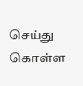செய்து கொள்ள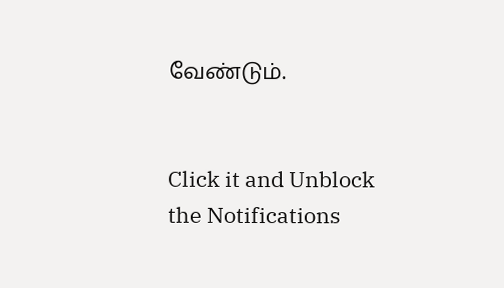வேண்டும்.


Click it and Unblock the Notifications